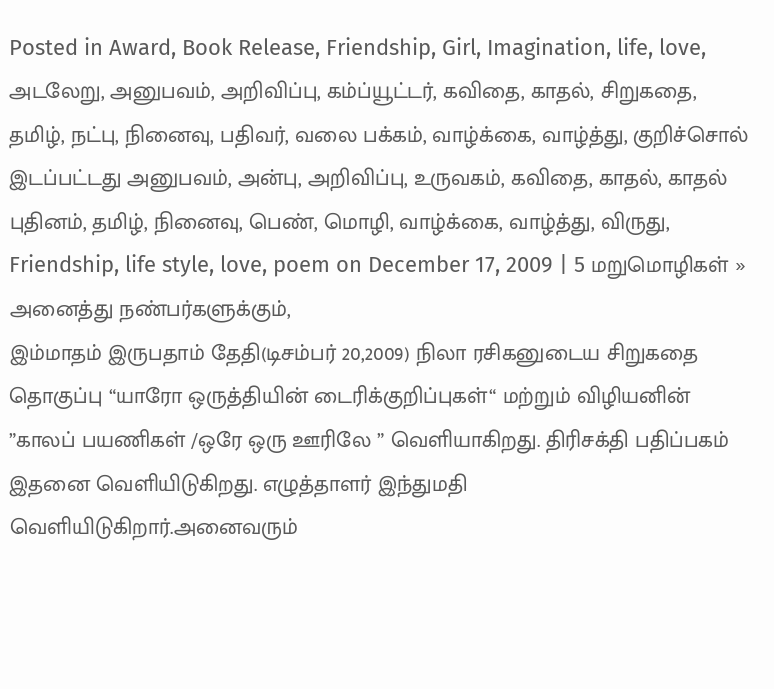Posted in Award, Book Release, Friendship, Girl, Imagination, life, love, அடலேறு, அனுபவம், அறிவிப்பு, கம்ப்யூட்டர், கவிதை, காதல், சிறுகதை, தமிழ், நட்பு, நினைவு, பதிவர், வலை பக்கம், வாழ்க்கை, வாழ்த்து, குறிச்சொல் இடப்பட்டது அனுபவம், அன்பு, அறிவிப்பு, உருவகம், கவிதை, காதல், காதல் புதினம், தமிழ், நினைவு, பெண், மொழி, வாழ்க்கை, வாழ்த்து, விருது, Friendship, life style, love, poem on December 17, 2009 | 5 மறுமொழிகள் »
அனைத்து நண்பர்களுக்கும்,
இம்மாதம் இருபதாம் தேதி(டிசம்பர் 20,2009) நிலா ரசிகனுடைய சிறுகதை தொகுப்பு “யாரோ ஒருத்தியின் டைரிக்குறிப்புகள்“ மற்றும் விழியனின் ”காலப் பயணிகள் /ஒரே ஒரு ஊரிலே ” வெளியாகிறது. திரிசக்தி பதிப்பகம் இதனை வெளியிடுகிறது. எழுத்தாளர் இந்துமதி வெளியிடுகிறார்.அனைவரும்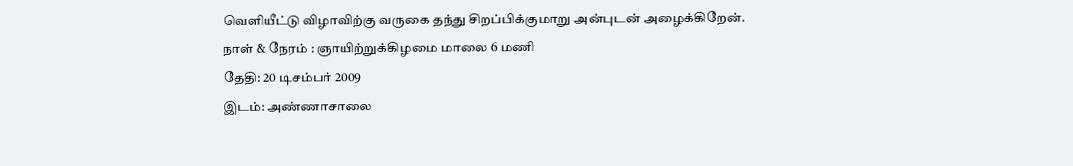வெளியீட்டு விழாவிற்கு வருகை தந்து சிறப்பிக்குமாறு அன்புடன் அழைக்கிறேன்.
நாள் & நேரம் : ஞாயிற்றுக்கிழமை மாலை 6 மணி
தேதி: 20 டிசம்பர் 2009
இடம்: அண்ணாசாலை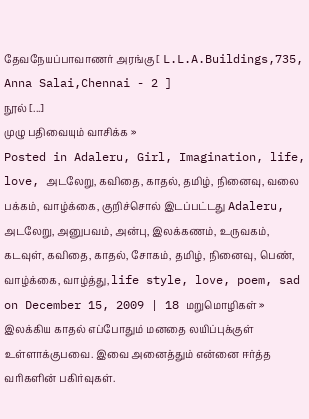தேவநேயப்பாவாணர் அரங்கு [ L.L.A.Buildings,735, Anna Salai,Chennai - 2 ]
நூல் [...]
முழு பதிவையும் வாசிக்க »
Posted in Adaleru, Girl, Imagination, life, love, அடலேறு, கவிதை, காதல், தமிழ், நினைவு, வலை பக்கம், வாழ்க்கை, குறிச்சொல் இடப்பட்டது Adaleru, அடலேறு, அனுபவம், அன்பு, இலக்கணம், உருவகம், கடவுள், கவிதை, காதல், சோகம், தமிழ், நினைவு, பெண், வாழ்க்கை, வாழ்த்து, life style, love, poem, sad on December 15, 2009 | 18 மறுமொழிகள் »
இலக்கிய காதல் எப்போதும் மனதை லயிப்புக்குள் உள்ளாக்குபவை. இவை அனைத்தும் என்னை ஈர்த்த வரிகளின் பகிர்வுகள்.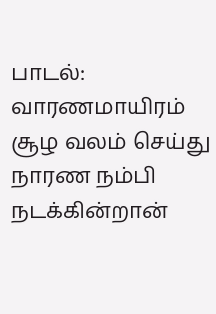பாடல்:
வாரணமாயிரம் சூழ வலம் செய்து
நாரண நம்பி நடக்கின்றான்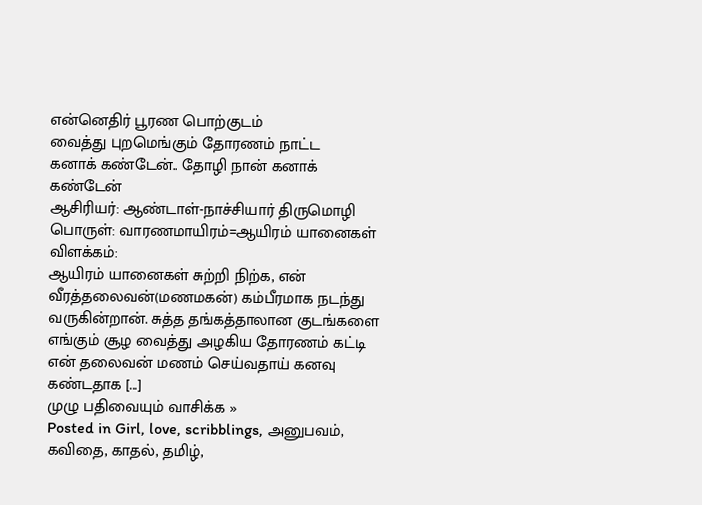என்னெதிர் பூரண பொற்குடம்
வைத்து புறமெங்கும் தோரணம் நாட்ட
கனாக் கண்டேன்.. தோழி நான் கனாக் கண்டேன்
ஆசிரியர்: ஆண்டாள்-நாச்சியார் திருமொழி
பொருள்: வாரணமாயிரம்=ஆயிரம் யானைகள்
விளக்கம்:
ஆயிரம் யானைகள் சுற்றி நிற்க, என் வீரத்தலைவன்(மணமகன்) கம்பீரமாக நடந்து வருகின்றான். சுத்த தங்கத்தாலான குடங்களை எங்கும் சூழ வைத்து அழகிய தோரணம் கட்டி என் தலைவன் மணம் செய்வதாய் கனவு கண்டதாக [...]
முழு பதிவையும் வாசிக்க »
Posted in Girl, love, scribblings, அனுபவம், கவிதை, காதல், தமிழ்,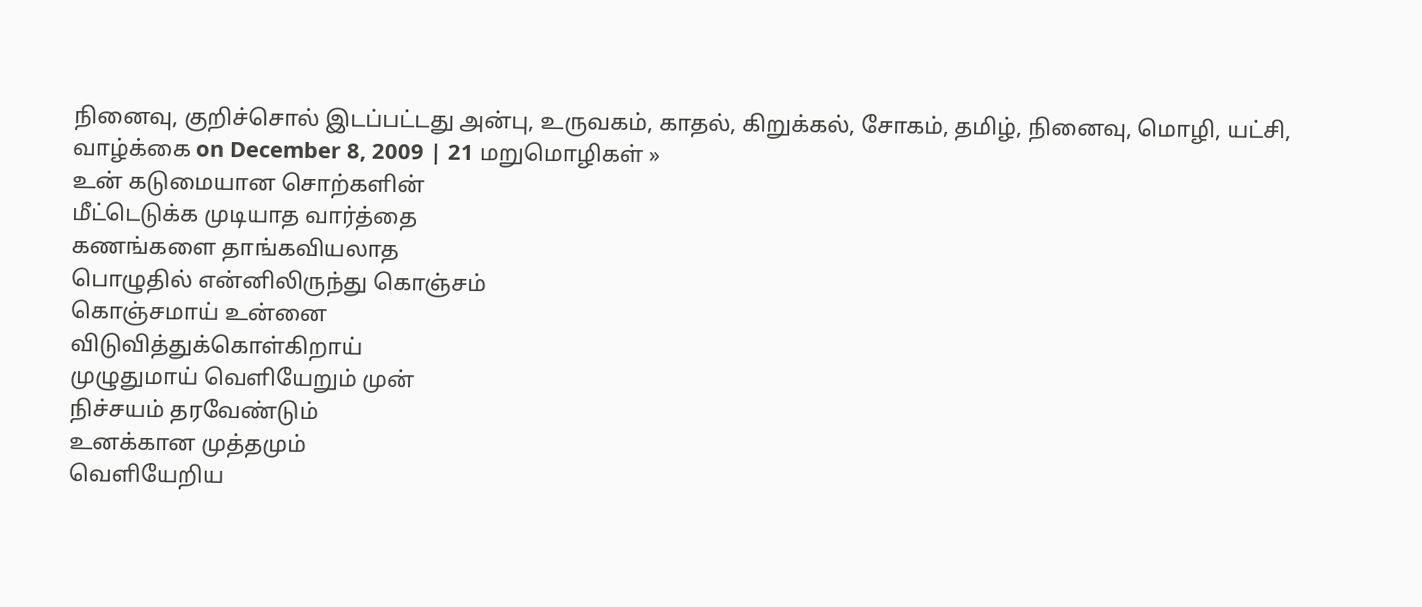நினைவு, குறிச்சொல் இடப்பட்டது அன்பு, உருவகம், காதல், கிறுக்கல், சோகம், தமிழ், நினைவு, மொழி, யட்சி, வாழ்க்கை on December 8, 2009 | 21 மறுமொழிகள் »
உன் கடுமையான சொற்களின்
மீட்டெடுக்க முடியாத வார்த்தை
கணங்களை தாங்கவியலாத
பொழுதில் என்னிலிருந்து கொஞ்சம்
கொஞ்சமாய் உன்னை
விடுவித்துக்கொள்கிறாய்
முழுதுமாய் வெளியேறும் முன்
நிச்சயம் தரவேண்டும்
உனக்கான முத்தமும்
வெளியேறிய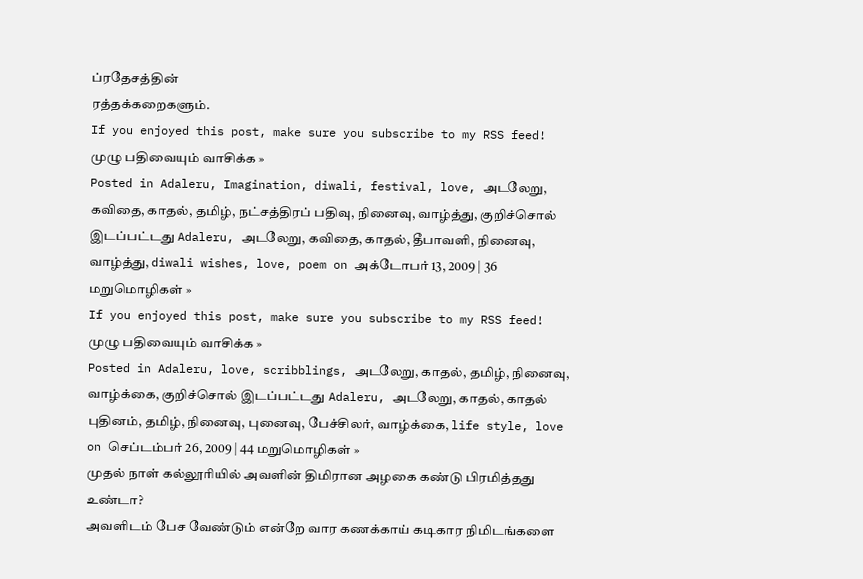ப்ரதேசத்தின்
ரத்தக்கறைகளும்.
If you enjoyed this post, make sure you subscribe to my RSS feed!
முழு பதிவையும் வாசிக்க »
Posted in Adaleru, Imagination, diwali, festival, love, அடலேறு, கவிதை, காதல், தமிழ், நட்சத்திரப் பதிவு, நினைவு, வாழ்த்து, குறிச்சொல் இடப்பட்டது Adaleru, அடலேறு, கவிதை, காதல், தீபாவளி, நினைவு, வாழ்த்து, diwali wishes, love, poem on அக்டோபர் 13, 2009 | 36 மறுமொழிகள் »
If you enjoyed this post, make sure you subscribe to my RSS feed!
முழு பதிவையும் வாசிக்க »
Posted in Adaleru, love, scribblings, அடலேறு, காதல், தமிழ், நினைவு, வாழ்க்கை, குறிச்சொல் இடப்பட்டது Adaleru, அடலேறு, காதல், காதல் புதினம், தமிழ், நினைவு, புனைவு, பேச்சிலர், வாழ்க்கை, life style, love on செப்டம்பர் 26, 2009 | 44 மறுமொழிகள் »
முதல் நாள் கல்லூரியில் அவளின் திமிரான அழகை கண்டு பிரமித்தது உண்டா?
அவளிடம் பேச வேண்டும் என்றே வார கணக்காய் கடிகார நிமிடங்களை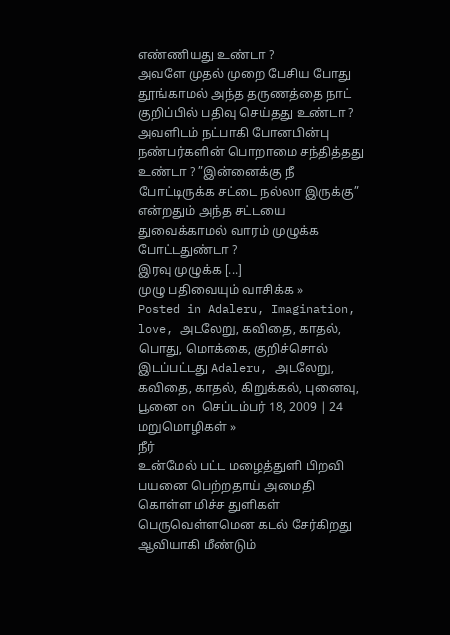எண்ணியது உண்டா ?
அவளே முதல் முறை பேசிய போது தூங்காமல் அந்த தருணத்தை நாட் குறிப்பில் பதிவு செய்தது உண்டா ?
அவளிடம் நட்பாகி போனபின்பு நண்பர்களின் பொறாமை சந்தித்தது உண்டா ? ”இன்னைக்கு நீ போட்டிருக்க சட்டை நல்லா இருக்கு” என்றதும் அந்த சட்டயை துவைக்காமல் வாரம் முழுக்க போட்டதுண்டா ?
இரவு முழுக்க [...]
முழு பதிவையும் வாசிக்க »
Posted in Adaleru, Imagination, love, அடலேறு, கவிதை, காதல், பொது, மொக்கை, குறிச்சொல் இடப்பட்டது Adaleru, அடலேறு, கவிதை, காதல், கிறுக்கல், புனைவு, பூனை on செப்டம்பர் 18, 2009 | 24 மறுமொழிகள் »
நீர்
உன்மேல் பட்ட மழைத்துளி பிறவி பயனை பெற்றதாய் அமைதி கொள்ள மிச்ச துளிகள் பெருவெள்ளமென கடல் சேர்கிறது
ஆவியாகி மீண்டும்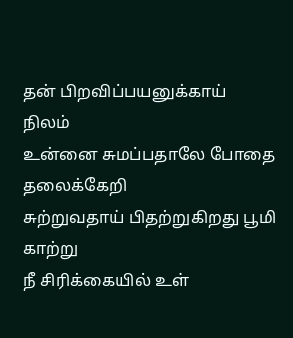தன் பிறவிப்பயனுக்காய்
நிலம்
உன்னை சுமப்பதாலே போதை தலைக்கேறி
சுற்றுவதாய் பிதற்றுகிறது பூமி
காற்று
நீ சிரிக்கையில் உள்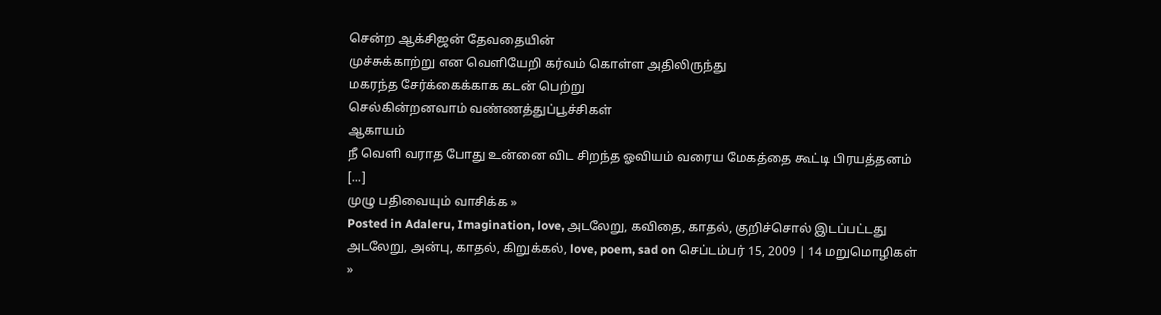சென்ற ஆக்சிஜன் தேவதையின்
முச்சுக்காற்று என வெளியேறி கர்வம் கொள்ள அதிலிருந்து
மகரந்த சேர்க்கைக்காக கடன் பெற்று
செல்கின்றனவாம் வண்ணத்துப்பூச்சிகள்
ஆகாயம்
நீ வெளி வராத போது உன்னை விட சிறந்த ஓவியம் வரைய மேகத்தை கூட்டி பிரயத்தனம் [...]
முழு பதிவையும் வாசிக்க »
Posted in Adaleru, Imagination, love, அடலேறு, கவிதை, காதல், குறிச்சொல் இடப்பட்டது அடலேறு, அன்பு, காதல், கிறுக்கல், love, poem, sad on செப்டம்பர் 15, 2009 | 14 மறுமொழிகள் »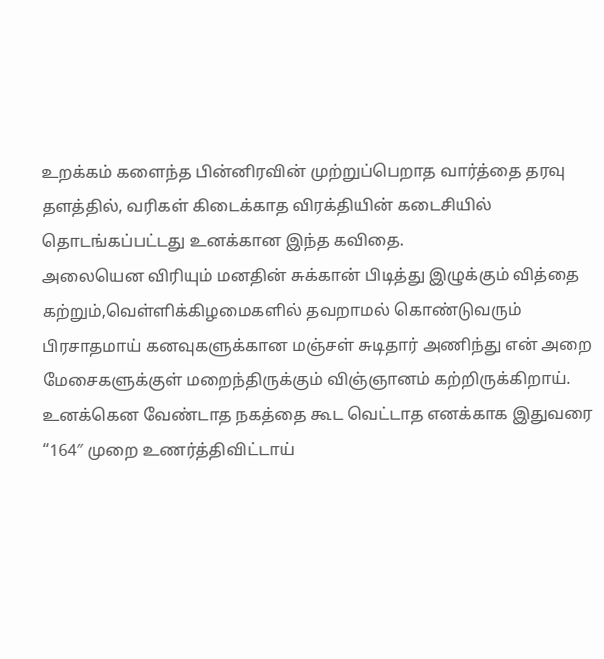உறக்கம் களைந்த பின்னிரவின் முற்றுப்பெறாத வார்த்தை தரவு தளத்தில், வரிகள் கிடைக்காத விரக்தியின் கடைசியில் தொடங்கப்பட்டது உனக்கான இந்த கவிதை.
அலையென விரியும் மனதின் சுக்கான் பிடித்து இழுக்கும் வித்தை கற்றும்,வெள்ளிக்கிழமைகளில் தவறாமல் கொண்டுவரும் பிரசாதமாய் கனவுகளுக்கான மஞ்சள் சுடிதார் அணிந்து என் அறை மேசைகளுக்குள் மறைந்திருக்கும் விஞ்ஞானம் கற்றிருக்கிறாய்.
உனக்கென வேண்டாத நகத்தை கூட வெட்டாத எனக்காக இதுவரை “164″ முறை உணர்த்திவிட்டாய்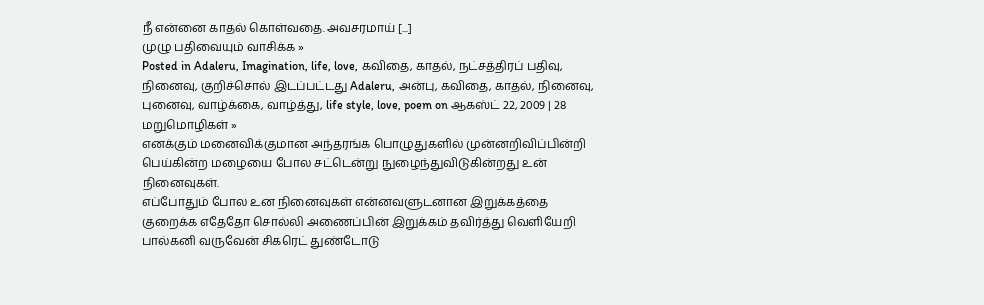நீ என்னை காதல் கொள்வதை. அவசரமாய் [...]
முழு பதிவையும் வாசிக்க »
Posted in Adaleru, Imagination, life, love, கவிதை, காதல், நட்சத்திரப் பதிவு, நினைவு, குறிச்சொல் இடப்பட்டது Adaleru, அன்பு, கவிதை, காதல், நினைவு, புனைவு, வாழ்க்கை, வாழ்த்து, life style, love, poem on ஆகஸ்ட் 22, 2009 | 28 மறுமொழிகள் »
எனக்கும் மனைவிக்குமான அந்தரங்க பொழுதுகளில் முன்னறிவிப்பின்றி பெய்கின்ற மழையை போல சட்டென்று நுழைந்துவிடுகின்றது உன் நினைவுகள்.
எப்போதும் போல உன நினைவுகள் என்னவளுடனான இறுக்கத்தை குறைக்க எதேதோ சொல்லி அணைப்பின் இறுக்கம் தவிர்த்து வெளியேறி பால்கனி வருவேன் சிகரெட் துண்டோடு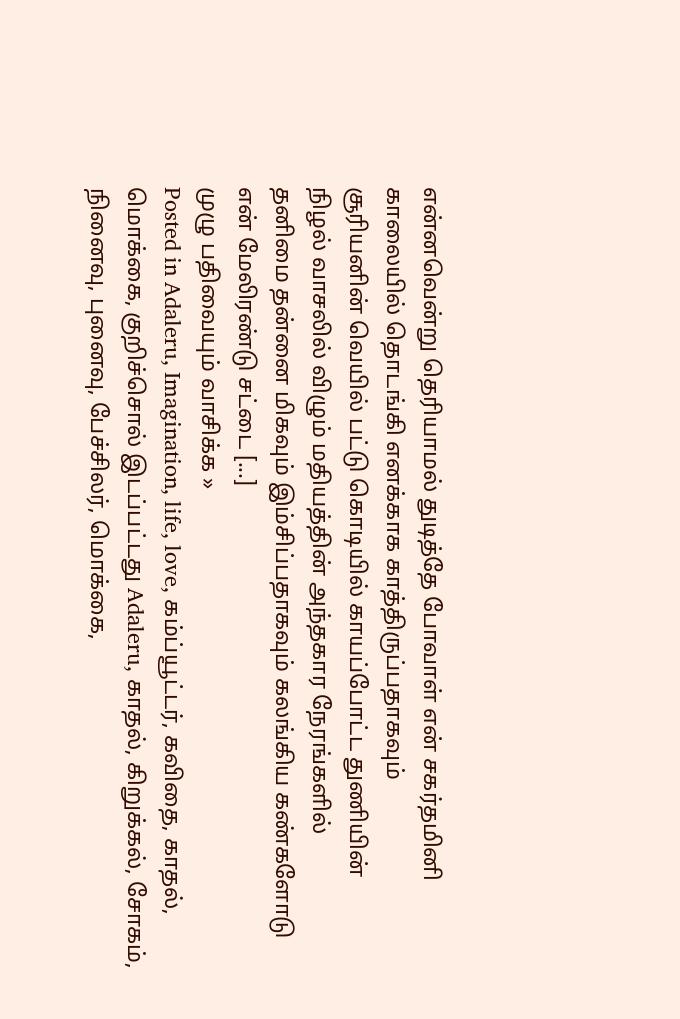என்னவென்று தெரியாமல் துடித்தே போவாள் என் சகர்தமினி
காலையில் தொடங்கி எனக்காக காத்திருப்பதாகவும்
சூரியனின் வெயில் பட்டு கொடியில் காயப்போட்ட துணியின்
நிழல் வாசலில் விழும் மதியத்தின் அந்தகார நேரங்களில்
தனிமை தன்னை மிகவும் இம்சிப்பதாகவும் கலங்கிய கண்களோடு
என் மேலிரண்டு சட்டை [...]
முழு பதிவையும் வாசிக்க »
Posted in Adaleru, Imagination, life, love, கம்ப்யூட்டர், கவிதை, காதல், மொக்கை, குறிச்சொல் இடப்பட்டது Adaleru, காதல், கிறுக்கல், சோகம், நினைவு, புனைவு, பேச்சிலர், மொக்கை,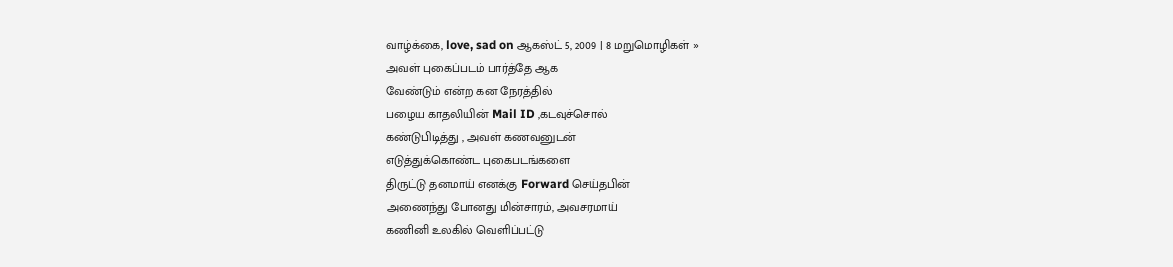வாழ்க்கை, love, sad on ஆகஸ்ட் 5, 2009 | 8 மறுமொழிகள் »
அவள் புகைப்படம் பார்த்தே ஆக
வேண்டும் என்ற கன நேரத்தில்
பழைய காதலியின் Mail ID ,கடவுச்சொல்
கண்டுபிடித்து , அவள் கணவனுடன்
எடுத்துக்கொண்ட புகைபடங்களை
திருட்டு தனமாய் எனக்கு Forward செய்தபின்
அணைந்து போனது மின்சாரம், அவசரமாய்
கணினி உலகில் வெளிப்பட்டு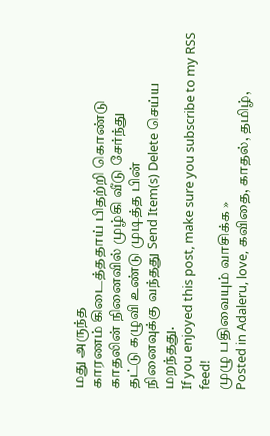மது அருந்த
காரணம் கிடைத்ததாய் பிதற்றி கொண்டு
காதலின் நினைவில் முழ்கி வீடு சேர்ந்து
தட்டு கழுவி உண்டு முடித்த பின்
நினைவுக்கு வந்தது Send Item(s) Delete செய்ய மறந்தது.
If you enjoyed this post, make sure you subscribe to my RSS feed!
முழு பதிவையும் வாசிக்க »
Posted in Adaleru, love, கவிதை, காதல், தமிழ்,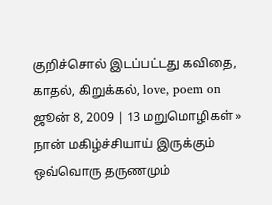குறிச்சொல் இடப்பட்டது கவிதை, காதல், கிறுக்கல், love, poem on ஜூன் 8, 2009 | 13 மறுமொழிகள் »
நான் மகிழ்ச்சியாய் இருக்கும் ஒவ்வொரு தருணமும்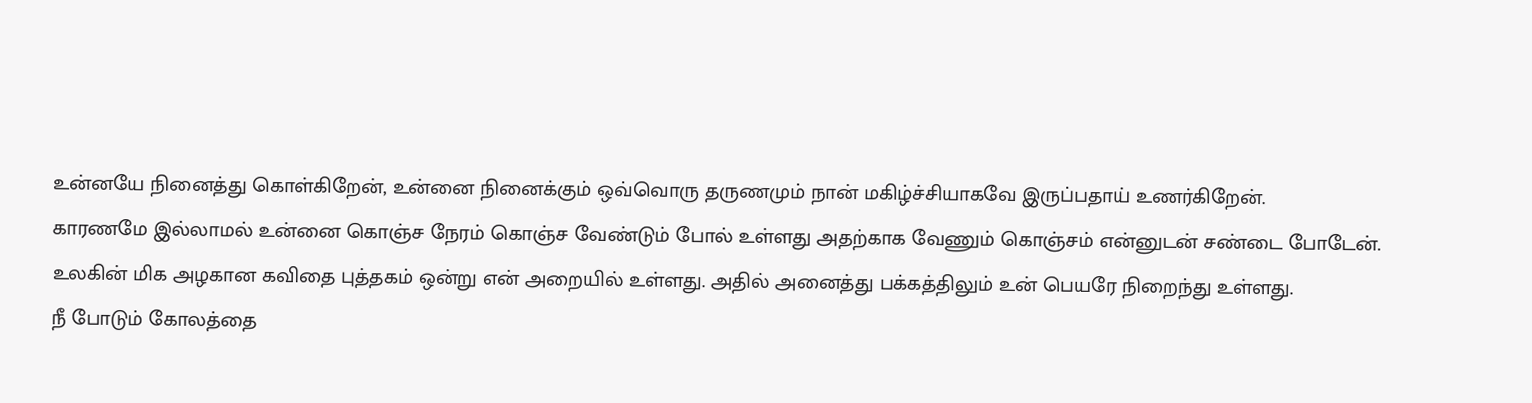உன்னயே நினைத்து கொள்கிறேன், உன்னை நினைக்கும் ஒவ்வொரு தருணமும் நான் மகிழ்ச்சியாகவே இருப்பதாய் உணர்கிறேன்.
காரணமே இல்லாமல் உன்னை கொஞ்ச நேரம் கொஞ்ச வேண்டும் போல் உள்ளது அதற்காக வேணும் கொஞ்சம் என்னுடன் சண்டை போடேன்.
உலகின் மிக அழகான கவிதை புத்தகம் ஒன்று என் அறையில் உள்ளது. அதில் அனைத்து பக்கத்திலும் உன் பெயரே நிறைந்து உள்ளது.
நீ போடும் கோலத்தை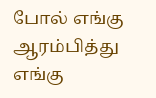போல் எங்கு ஆரம்பித்து எங்கு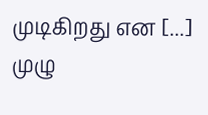முடிகிறது என [...]
முழு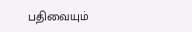பதிவையும்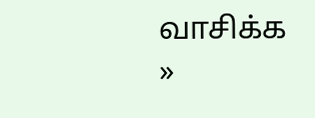வாசிக்க »